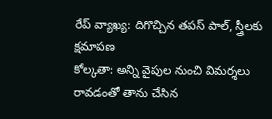రేప్ వ్యాఖ్య: దిగొచ్చిన తపస్ పాల్, స్త్రీలకు క్షమాపణ
కోల్కతా: అన్ని వైపుల నుంచి విమర్శలు రావడంతో తాను చేసిన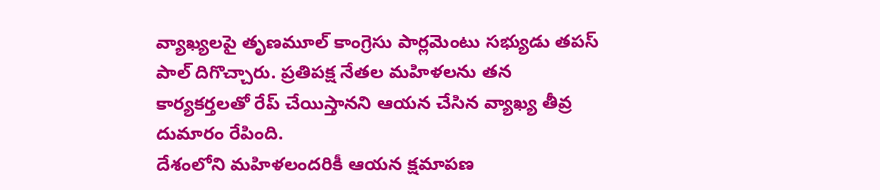వ్యాఖ్యలపై తృణమూల్ కాంగ్రెసు పార్లమెంటు సభ్యుడు తపస్ పాల్ దిగొచ్చారు. ప్రతిపక్ష నేతల మహిళలను తన కార్యకర్తలతో రేప్ చేయిస్తానని ఆయన చేసిన వ్యాఖ్య తీవ్ర దుమారం రేపింది.
దేశంలోని మహిళలందరికీ ఆయన క్షమాపణ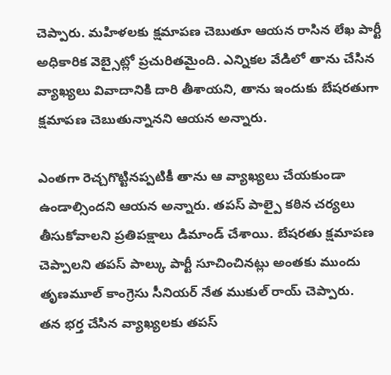చెప్పారు. మహిళలకు క్షమాపణ చెబుతూ ఆయన రాసిన లేఖ పార్టీ అధికారిక వెబ్సైట్లో ప్రచురితమైంది. ఎన్నికల వేడిలో తాను చేసిన వ్యాఖ్యలు వివాదానికి దారి తీశాయని, తాను ఇందుకు బేషరతుగా క్షమాపణ చెబుతున్నానని ఆయన అన్నారు.

ఎంతగా రెచ్చగొట్టినప్పటికీ తాను ఆ వ్యాఖ్యలు చేయకుండా ఉండాల్సిందని ఆయన అన్నారు. తపస్ పాల్పై కఠిన చర్యలు తీసుకోవాలని ప్రతిపక్షాలు డిమాండ్ చేశాయి. బేషరతు క్షమాపణ చెప్పాలని తపస్ పాల్కు పార్టీ సూచించినట్లు అంతకు ముందు తృణమూల్ కాంగ్రెసు సీనియర్ నేత ముకుల్ రాయ్ చెప్పారు.
తన భర్త చేసిన వ్యాఖ్యలకు తపస్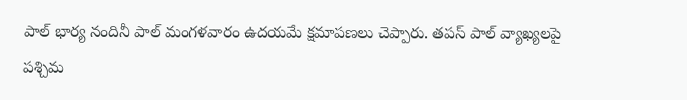పాల్ భార్య నందినీ పాల్ మంగళవారం ఉదయమే క్షమాపణలు చెప్పారు. తపస్ పాల్ వ్యాఖ్యలపై పశ్చిమ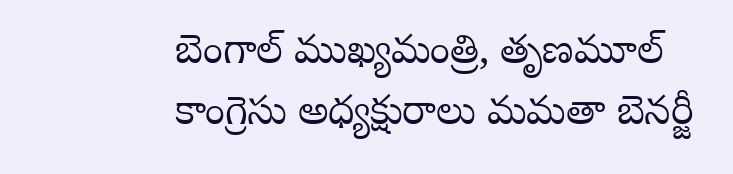బెంగాల్ ముఖ్యమంత్రి, తృణమూల్ కాంగ్రెసు అధ్యక్షురాలు మమతా బెనర్జీ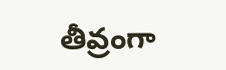తీవ్రంగా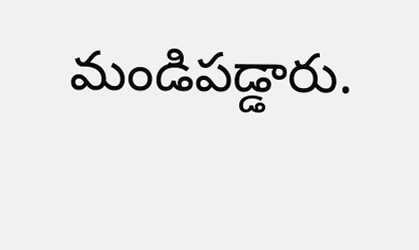మండిపడ్డారు.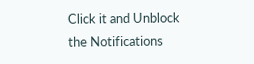Click it and Unblock the Notifications